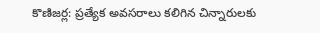కొణిజర్ల: ప్రత్యేక అవసరాలు కలిగిన చిన్నారులకు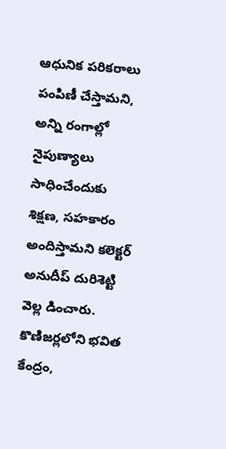ఆధునిక పరికరాలు పంపిణీ చేస్తామని, అన్ని రంగాల్లో నైపుణ్యాలు సాధించేందుకు శిక్షణ, సహకారం అందిస్తామని కలెక్టర్ అనుదీప్ దురిశెట్టి వెల్ల డించారు. కొణిజర్లలోని భవిత కేంద్రం,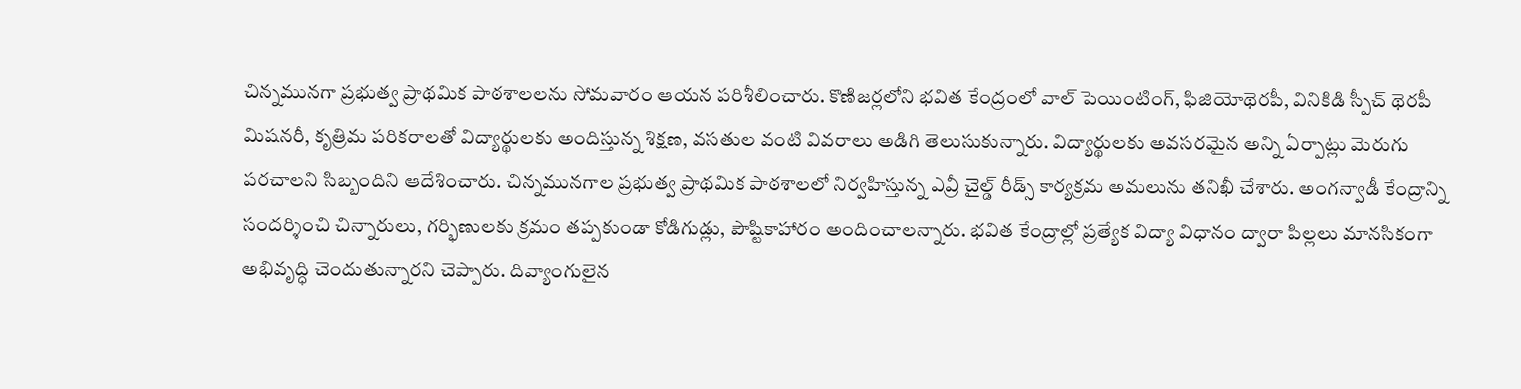చిన్నమునగా ప్రభుత్వ ప్రాథమిక పాఠశాలలను సోమవారం ఆయన పరిశీలించారు. కొణిజర్లలోని భవిత కేంద్రంలో వాల్ పెయింటింగ్, ఫిజియోథెరపీ, వినికిడి స్పీచ్ థెరపీ మిషనరీ, కృత్రిమ పరికరాలతో విద్యార్థులకు అందిస్తున్న శిక్షణ, వసతుల వంటి వివరాలు అడిగి తెలుసుకున్నారు. విద్యార్థులకు అవసరమైన అన్ని ఏర్పాట్లు మెరుగు పరచాలని సిబ్బందిని ఆదేశించారు. చిన్నమునగాల ప్రభుత్వ ప్రాథమిక పాఠశాలలో నిర్వహిస్తున్న ఎవ్రీ చైల్డ్ రీడ్స్ కార్యక్రమ అమలును తనిఖీ చేశారు. అంగన్వాడీ కేంద్రాన్ని సందర్శించి చిన్నారులు, గర్భిణులకు క్రమం తప్పకుండా కోడిగుడ్లు, పౌష్టికాహారం అందించాలన్నారు. భవిత కేంద్రాల్లో ప్రత్యేక విద్యా విధానం ద్వారా పిల్లలు మానసికంగా అభివృద్ధి చెందుతున్నారని చెప్పారు. దివ్యాంగులైన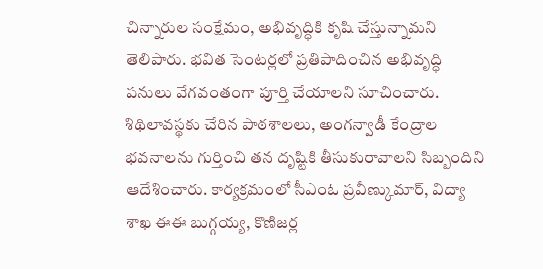చిన్నారుల సంక్షేమం, అభివృద్ధికి కృషి చేస్తున్నామని తెలిపారు. భవిత సెంటర్లలో ప్రతిపాదించిన అభివృద్ధి పనులు వేగవంతంగా పూర్తి చేయాలని సూచించారు. శిథిలావస్థకు చేరిన పాఠశాలలు, అంగన్వాడీ కేంద్రాల భవనాలను గుర్తించి తన దృష్టికి తీసుకురావాలని సిబ్బందిని ఆదేశించారు. కార్యక్రమంలో సీఎంఓ ప్రవీణ్కుమార్, విద్యా శాఖ ఈఈ బుగ్గయ్య, కొణిజర్ల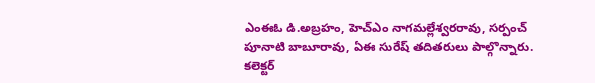ఎంఈఓ డి.అబ్రహం, హెచ్ఎం నాగమల్లేశ్వరరావు, సర్పంచ్ పూనాటి బాబూరావు, ఏఈ సురేష్ తదితరులు పాల్గొన్నారు.
కలెక్టర్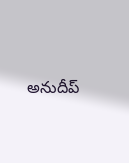అనుదీప్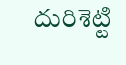దురిశెట్టి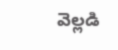వెల్లడి